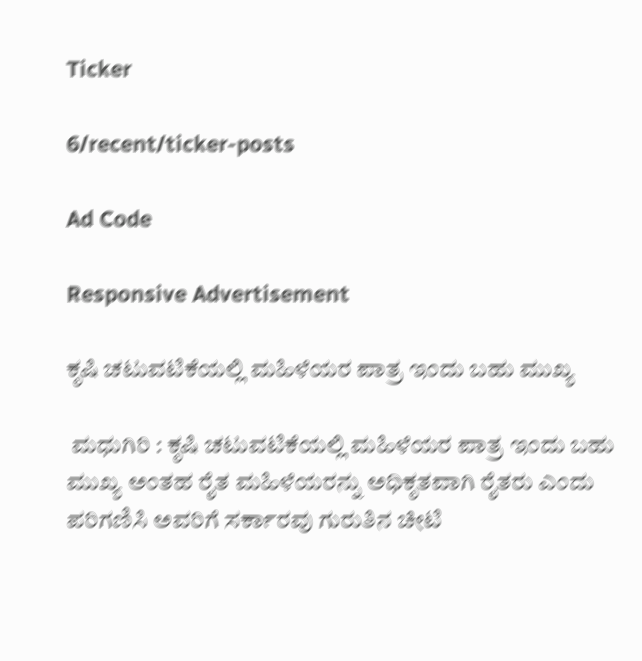Ticker

6/recent/ticker-posts

Ad Code

Responsive Advertisement

ಕೃಷಿ ಚಟುವಟಿಕೆಯಲ್ಲಿ ಮಹಿಳೆಯರ ಪಾತ್ರ ಇಂದು ಬಹು ಮುಖ್ಯ

 ಮಧುಗಿರಿ : ಕೃಷಿ ಚಟುವಟಿಕೆಯಲ್ಲಿ ಮಹಿಳೆಯರ ಪಾತ್ರ ಇಂದು ಬಹು ಮುಖ್ಯ ಅಂತಹ ರೈತ ಮಹಿಳೆಯರನ್ನು ಅಧಿಕೃತವಾಗಿ ರೈತರು ಎಂದು ಪರಿಗಣಿಸಿ ಅವರಿಗೆ ಸರ್ಕಾರವು ಗುರುತಿನ ಚೀಟಿ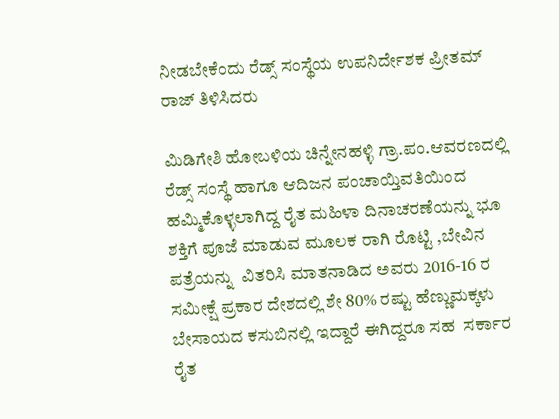ನೀಡಬೇಕೆಂದು ರೆಡ್ಸ್ ಸಂಸ್ಥೆಯ ಉಪನಿರ್ದೇಶಕ ಪ್ರೀತಮ್ ರಾಜ್ ತಿಳಿಸಿದರು

ಮಿಡಿಗೇಶಿ ಹೋಬಳಿಯ ಚಿನ್ನೇನಹಳ್ಳಿ ಗ್ರಾ.ಪಂ.ಆವರಣದಲ್ಲಿ ರೆಡ್ಸ್ ಸಂಸ್ಥೆ ಹಾಗೂ ಆದಿಜನ ಪಂಚಾಯ್ತಿವತಿಯಿಂದ ಹಮ್ಮಿಕೊಳ್ಳಲಾಗಿದ್ದ ರೈತ ಮಹಿಳಾ ದಿನಾಚರಣೆಯನ್ನು ಭೂ ಶಕ್ತಿಗೆ ಪೂಜೆ ಮಾಡುವ ಮೂಲಕ ರಾಗಿ ರೊಟ್ಟಿ ,ಬೇವಿನ ಪತ್ರೆಯನ್ನು  ವಿತರಿಸಿ ಮಾತನಾಡಿದ ಅವರು 2016-16 ರ ಸಮೀಕ್ಷೆ ಪ್ರಕಾರ ದೇಶದಲ್ಲಿ ಶೇ 80% ರಷ್ಟು ಹೆಣ್ಣುಮಕ್ಕಳು ಬೇಸಾಯದ ಕಸುಬಿನಲ್ಲಿ ಇದ್ದಾರೆ ಈಗಿದ್ದರೂ ಸಹ  ಸರ್ಕಾರ ರೈತ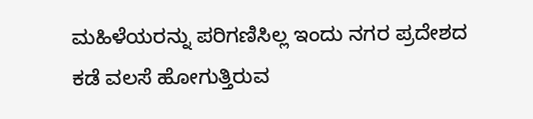ಮಹಿಳೆಯರನ್ನು ಪರಿಗಣಿಸಿಲ್ಲ ಇಂದು ನಗರ ಪ್ರದೇಶದ ಕಡೆ ವಲಸೆ ಹೋಗುತ್ತಿರುವ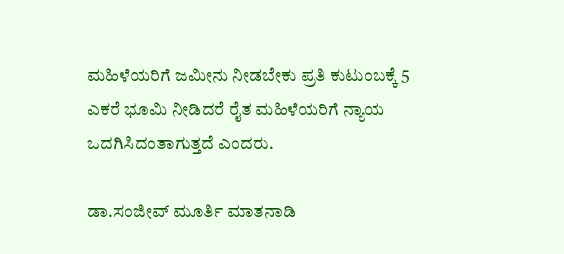ಮಹಿಳೆಯರಿಗೆ ಜಮೀನು ನೀಡಬೇಕು ಪ್ರತಿ ಕುಟುಂಬಕ್ಕೆ 5 ಎಕರೆ ಭೂಮಿ ನೀಡಿದರೆ ರೈತ ಮಹಿಳೆಯರಿಗೆ ನ್ಯಾಯ ಒದಗಿಸಿದಂತಾಗುತ್ತದೆ ಎಂದರು.

ಡಾ.ಸಂಜೀವ್ ಮೂರ್ತಿ ಮಾತನಾಡಿ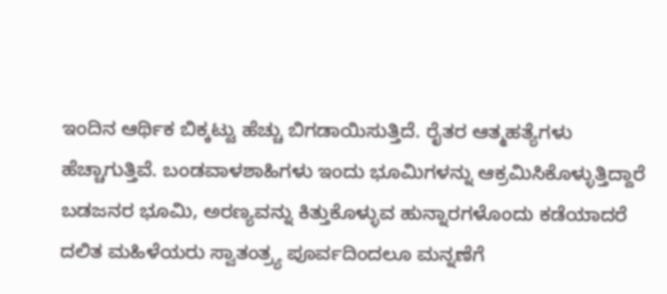ಇಂದಿನ ಆರ್ಥಿಕ ಬಿಕ್ಕಟ್ಟು ಹೆಚ್ಚು ಬಿಗಡಾಯಿಸುತ್ತಿದೆ. ರೈತರ ಆತ್ಮಹತ್ಯೆಗಳು ಹೆಚ್ಚಾಗುತ್ತಿವೆ. ಬಂಡವಾಳಶಾಹಿಗಳು ಇಂದು ಭೂಮಿಗಳನ್ನು ಆಕ್ರಮಿಸಿಕೊಳ್ಳುತ್ತಿದ್ದಾರೆ ಬಡಜನರ ಭೂಮಿ, ಅರಣ್ಯವನ್ನು ಕಿತ್ತುಕೊಳ್ಳುವ ಹುನ್ನಾರಗಳೊಂದು ಕಡೆಯಾದರೆ ದಲಿತ ಮಹಿಳೆಯರು ಸ್ವಾತಂತ್ರ್ಯ ಪೂರ್ವದಿಂದಲೂ ಮನ್ನಣೆಗೆ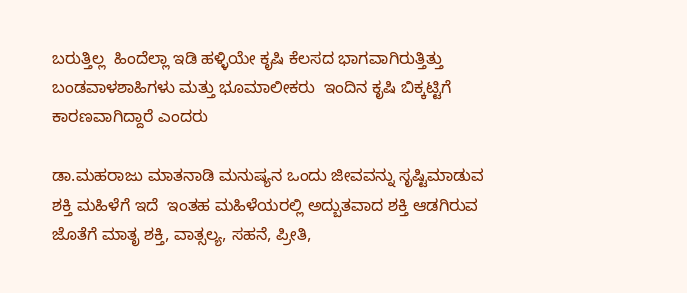ಬರುತ್ತಿಲ್ಲ  ಹಿಂದೆಲ್ಲಾ ಇಡಿ ಹಳ್ಳಿಯೇ ಕೃಷಿ ಕೆಲಸದ ಭಾಗವಾಗಿರುತ್ತಿತ್ತು ಬಂಡವಾಳಶಾಹಿಗಳು ಮತ್ತು ಭೂಮಾಲೀಕರು  ಇಂದಿನ ಕೃಷಿ ಬಿಕ್ಕಟ್ಟಿಗೆ ಕಾರಣವಾಗಿದ್ದಾರೆ ಎಂದರು

ಡಾ.ಮಹರಾಜು ಮಾತನಾಡಿ ಮನುಷ್ಯನ ಒಂದು ಜೀವವನ್ನು ಸೃಷ್ಟಿಮಾಡುವ ಶಕ್ತಿ ಮಹಿಳೆಗೆ ಇದೆ  ಇಂತಹ ಮಹಿಳೆಯರಲ್ಲಿ ಅದ್ಬುತವಾದ ಶಕ್ತಿ ಆಡಗಿರುವ ಜೊತೆಗೆ ಮಾತೃ ಶಕ್ತಿ, ವಾತ್ಸಲ್ಯ, ಸಹನೆ, ಪ್ರೀತಿ,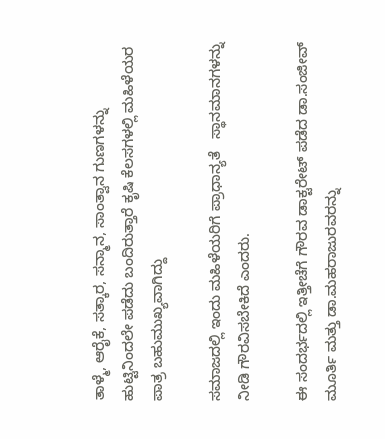ತಾಳ್ಮೆ, ಆರೈಕೆ, ಸತ್ಕಾರ, ಸನ್ಮಾನ, ಸಾಂತ್ವಾನ ಗುಣಗಳನ್ನು ಹುಟ್ಟಿನಿಂದಲೇ ಪಡೆದು ಬಂದಿರುತ್ತಾರೆ ಕೃಷಿ ಕೆಲಸಗಳಲ್ಲಿ ಮಹಿಳೆಯರ ಪಾತ್ರ ಬಹುಮುಖ್ಯವಾಗಿದ್ದು

ಸಮಾಜದಲ್ಲಿ ಇಂದು ಮಹಿಳೆಯರಿಗೆ ಪ್ರಾಧಾನ್ಯತೆ   ಸ್ಥಾನಮಾನಗಳನ್ನು ನೀಡಿ ಗೌರವಿಸಬೇಕಿದೆ ಎಂದರು.

ಈ ಸಂದರ್ಭದಲ್ಲಿ ಇತ್ತೀಚೆಗೆ ಗೌರವ ಡಾಕ್ಟರೇಟ್ ಪಡೆದ ಡಾ.ಸಂಜೀವ್ ಮೂರ್ತಿ ಮತ್ತು ಡಾ.ಮಹರಾಜುರವರನ್ನು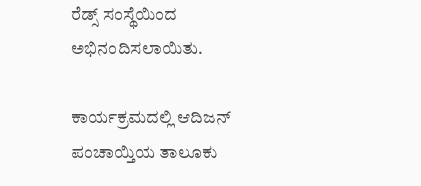ರೆಡ್ಸ್ ಸಂಸ್ಥೆಯಿಂದ ಅಭಿನಂದಿಸಲಾಯಿತು.

ಕಾರ್ಯಕ್ರಮದಲ್ಲಿ ಆದಿಜನ್ ಪಂಚಾಯ್ತಿಯ ತಾಲೂಕು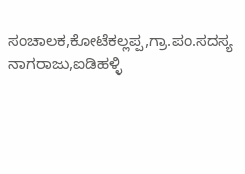ಸಂಚಾಲಕ,ಕೋಟೆಕಲ್ಲಪ್ಪ,ಗ್ರಾ.ಪಂ.ಸದಸ್ಯ ನಾಗರಾಜು,ಐಡಿಹಳ್ಳಿ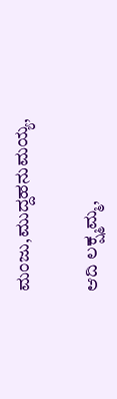ಮಂಜು,ಮುದ್ದಹನುಮಯ್ಯ,

ಆದಿ ಲಕ್ಷ್ಮಮ್ಮ,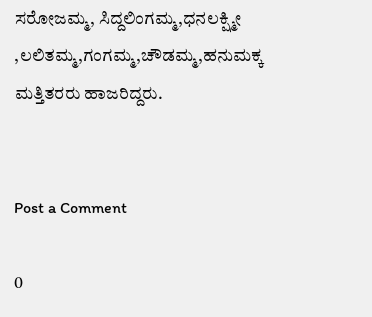ಸರೋಜಮ್ಮ, ಸಿದ್ದಲಿಂಗಮ್ಮ,ಧನಲಕ್ಷ್ಮೀ ,ಲಲಿತಮ್ಮ,ಗಂಗಮ್ಮ,ಚೌಡಮ್ಮ,ಹನುಮಕ್ಕ ಮತ್ತಿತರರು ಹಾಜರಿದ್ದರು.


Post a Comment

0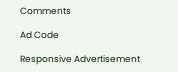Comments

Ad Code

Responsive Advertisement